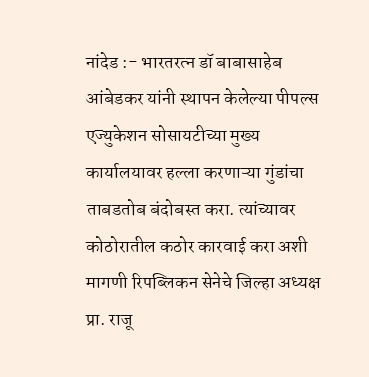नांदेड :- भारतरत्न डॉ बाबासाहेब आंबेडकर यांनी स्थापन केलेल्या पीपल्स एज्युकेशन सोसायटीच्या मुख्य कार्यालयावर हल्ला करणाऱ्या गुंडांचा ताबडतोब बंदोबस्त करा. त्यांच्यावर कोठोरातील कठोर कारवाई करा अशी मागणी रिपब्लिकन सेनेचे जिल्हा अध्यक्ष प्रा. राजू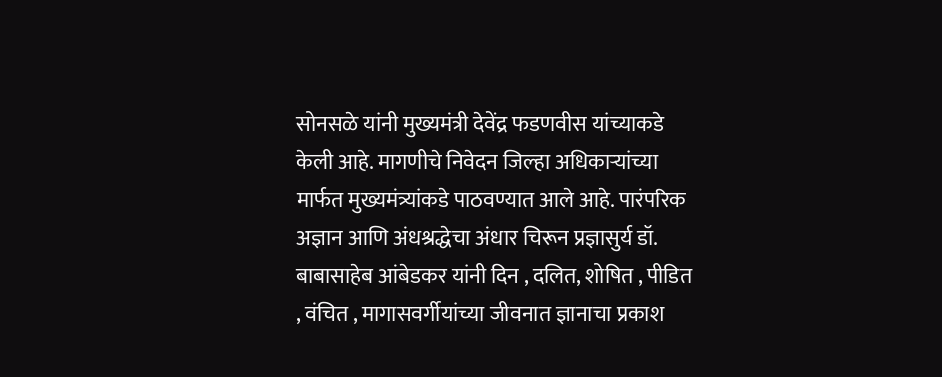सोनसळे यांनी मुख्यमंत्री देवेंद्र फडणवीस यांच्याकडे केली आहे. मागणीचे निवेदन जिल्हा अधिकाऱ्यांच्या मार्फत मुख्यमंत्र्यांकडे पाठवण्यात आले आहे. पारंपरिक अज्ञान आणि अंधश्रद्धेचा अंधार चिरून प्रज्ञासुर्य डॉ. बाबासाहेब आंबेडकर यांनी दिन , दलित, शोषित , पीडित , वंचित , मागासवर्गीयांच्या जीवनात ज्ञानाचा प्रकाश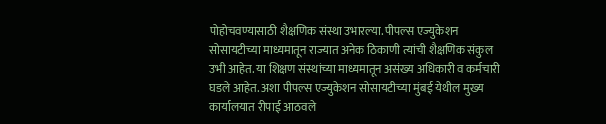पोहोचवण्यासाठी शैक्षणिक संस्था उभारल्या. पीपल्स एज्युकेशन सोसायटीच्या माध्यमातून राज्यात अनेक ठिकाणी त्यांची शैक्षणिक संकुल उभी आहेत. या शिक्षण संस्थांच्या माध्यमातून असंख्य अधिकारी व कर्मचारी घडले आहेत. अशा पीपल्स एज्युकेशन सोसायटीच्या मुंबई येथील मुख्य कार्यालयात रीपाई आठवले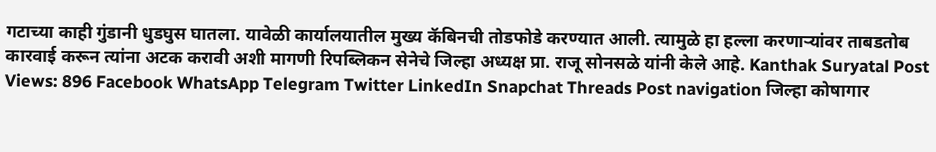गटाच्या काही गुंडानी धुडघुस घातला. यावेळी कार्यालयातील मुख्य कॅबिनची तोडफोडे करण्यात आली. त्यामुळे हा हल्ला करणाऱ्यांवर ताबडतोब कारवाई करून त्यांना अटक करावी अशी मागणी रिपब्लिकन सेनेचे जिल्हा अध्यक्ष प्रा. राजू सोनसळे यांनी केले आहे. Kanthak Suryatal Post Views: 896 Facebook WhatsApp Telegram Twitter LinkedIn Snapchat Threads Post navigation जिल्हा कोषागार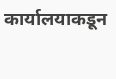कार्यालयाकडून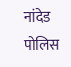नांदेड पोलिस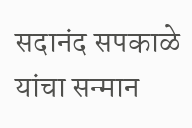सदानंद सपकाळे यांचा सन्मान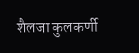शैलजा कुलकर्णी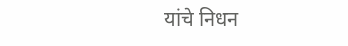यांचे निधन